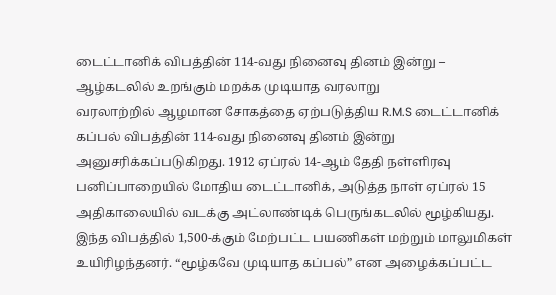டைட்டானிக் விபத்தின் 114-வது நினைவு தினம் இன்று – ஆழ்கடலில் உறங்கும் மறக்க முடியாத வரலாறு
வரலாற்றில் ஆழமான சோகத்தை ஏற்படுத்திய R.M.S டைட்டானிக் கப்பல் விபத்தின் 114-வது நினைவு தினம் இன்று அனுசரிக்கப்படுகிறது. 1912 ஏப்ரல் 14-ஆம் தேதி நள்ளிரவு பனிப்பாறையில் மோதிய டைட்டானிக், அடுத்த நாள் ஏப்ரல் 15 அதிகாலையில் வடக்கு அட்லாண்டிக் பெருங்கடலில் மூழ்கியது. இந்த விபத்தில் 1,500-க்கும் மேற்பட்ட பயணிகள் மற்றும் மாலுமிகள் உயிரிழந்தனர். “மூழ்கவே முடியாத கப்பல்” என அழைக்கப்பட்ட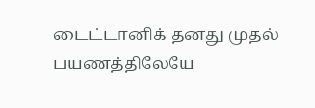டைட்டானிக் தனது முதல் பயணத்திலேயே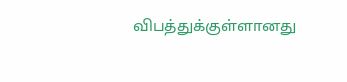விபத்துக்குள்ளானது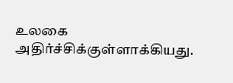உலகை அதிர்ச்சிக்குள்ளாக்கியது.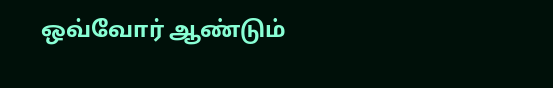ஒவ்வோர் ஆண்டும்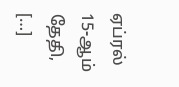ஏப்ரல் 15-ஆம் தேதி, […]